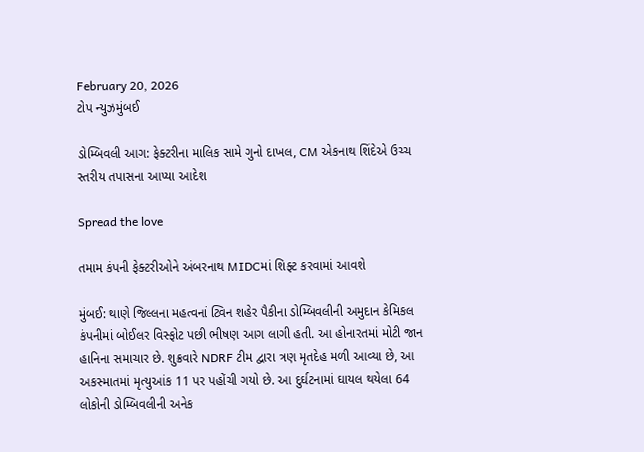February 20, 2026
ટોપ ન્યુઝમુંબઈ

ડોમ્બિવલી આગ: ફેક્ટરીના માલિક સામે ગુનો દાખલ, CM એકનાથ શિંદેએ ઉચ્ચ સ્તરીય તપાસના આપ્યા આદેશ

Spread the love

તમામ કંપની ફેક્ટરીઓને અંબરનાથ MIDCમાં શિફ્ટ કરવામાં આવશે

મુંબઈ: થાણે જિલ્લના મહત્વનાં ટ્વિન શહેર પૈકીના ડોમ્બિવલીની અમુદાન કેમિકલ કંપનીમાં બોઈલર વિસ્ફોટ પછી ભીષણ આગ લાગી હતી. આ હોનારતમાં મોટી જાન હાનિના સમાચાર છે. શુક્રવારે NDRF ટીમ દ્વારા ત્રણ મૃતદેહ મળી આવ્યા છે, આ અકસ્માતમાં મૃત્યુઆંક 11 પર પહોંચી ગયો છે. આ દુર્ઘટનામાં ઘાયલ થયેલા 64 લોકોની ડોમ્બિવલીની અનેક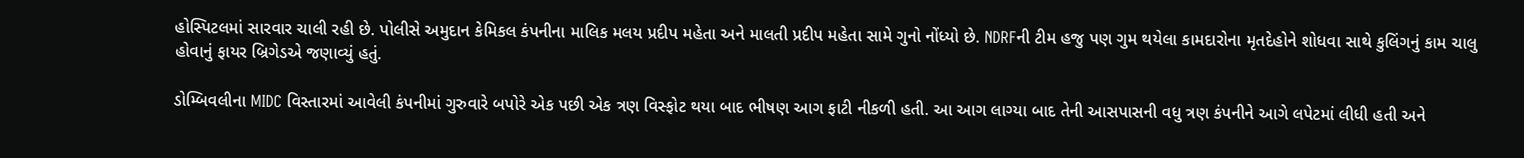હોસ્પિટલમાં સારવાર ચાલી રહી છે. પોલીસે અમુદાન કેમિકલ કંપનીના માલિક મલય પ્રદીપ મહેતા અને માલતી પ્રદીપ મહેતા સામે ગુનો નોંધ્યો છે. NDRFની ટીમ હજુ પણ ગુમ થયેલા કામદારોના મૃતદેહોને શોધવા સાથે કુલિંગનું કામ ચાલુ હોવાનું ફાયર બ્રિગેડએ જણાવ્યું હતું.

ડોમ્બિવલીના MIDC વિસ્તારમાં આવેલી કંપનીમાં ગુરુવારે બપોરે એક પછી એક ત્રણ વિસ્ફોટ થયા બાદ ભીષણ આગ ફાટી નીકળી હતી. આ આગ લાગ્યા બાદ તેની આસપાસની વધુ ત્રણ કંપનીને આગે લપેટમાં લીધી હતી અને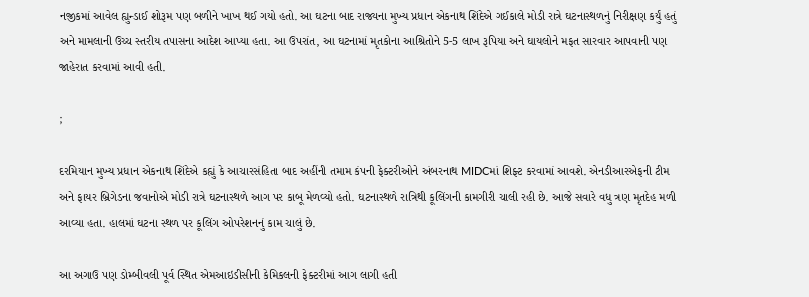નજીકમાં આવેલ હ્યુન્ડાઈ શોરૂમ પણ બળીને ખાખ થઈ ગયો હતો. આ ઘટના બાદ રાજ્યના મુખ્ય પ્રધાન એકનાથ શિંદેએ ગઈકાલે મોડી રાત્રે ઘટનાસ્થળનું નિરીક્ષણ કર્યું હતું અને મામલાની ઉચ્ચ સ્તરીય તપાસના આદેશ આપ્યા હતા. આ ઉપરાંત, આ ઘટનામાં મૃતકોના આશ્રિતોને 5-5 લાખ રૂપિયા અને ઘાયલોને મફત સારવાર આપવાની પણ જાહેરાત કરવામાં આવી હતી.

;

દરમિયાન મુખ્ય પ્રધાન એકનાથ શિંદેએ કહ્યું કે આચારસંહિતા બાદ અહીંની તમામ કંપની ફેક્ટરીઓને અંબરનાથ MIDCમાં શિફ્ટ કરવામાં આવશે. એનડીઆરએફની ટીમ અને ફાયર બ્રિગેડના જવાનોએ મોડી રાત્રે ઘટનાસ્થળે આગ પર કાબૂ મેળવ્યો હતો. ઘટનાસ્થળે રાત્રિથી કૂલિંગની કામગીરી ચાલી રહી છે. આજે સવારે વધુ ત્રણ મૃતદેહ મળી આવ્યા હતા. હાલમાં ઘટના સ્થળ પર કૂલિંગ ઓપરેશનનું કામ ચાલું છે.

આ અગાઉ પણ ડોમ્બીવલી પૂર્વ સ્થિત એમઆઇડીસીની કેમિકલની ફેક્ટરીમાં આગ લાગી હતી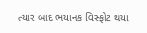ત્યાર બાદ ભયાનક વિસ્ફોટ થયા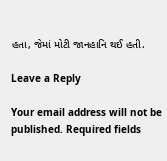હતા, જેમાં મોટી જાનહાનિ થઈ હતી.

Leave a Reply

Your email address will not be published. Required fields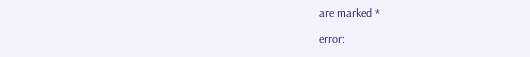are marked *

error: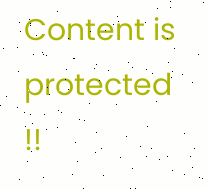Content is protected !!